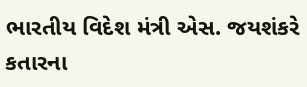ભારતીય વિદેશ મંત્રી એસ. જયશંકરે કતારના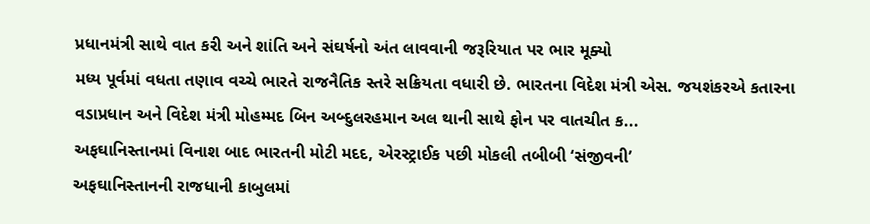પ્રધાનમંત્રી સાથે વાત કરી અને શાંતિ અને સંઘર્ષનો અંત લાવવાની જરૂરિયાત પર ભાર મૂક્યો
મધ્ય પૂર્વમાં વધતા તણાવ વચ્ચે ભારતે રાજનૈતિક સ્તરે સક્રિયતા વધારી છે. ભારતના વિદેશ મંત્રી એસ. જયશંકરએ કતારના વડાપ્રધાન અને વિદેશ મંત્રી મોહમ્મદ બિન અબ્દુલરહમાન અલ થાની સાથે ફોન પર વાતચીત ક...
અફઘાનિસ્તાનમાં વિનાશ બાદ ભારતની મોટી મદદ, એરસ્ટ્રાઈક પછી મોકલી તબીબી ‘સંજીવની’
અફઘાનિસ્તાનની રાજધાની કાબુલમાં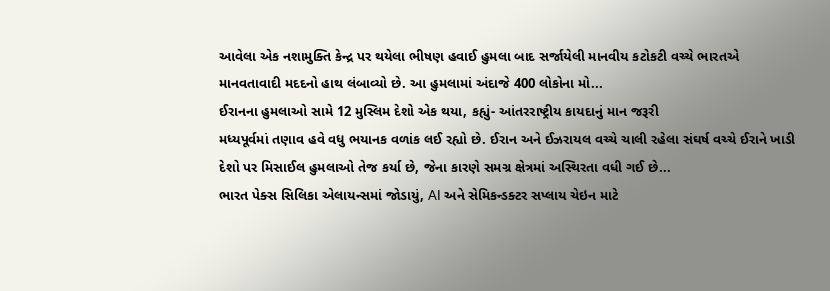આવેલા એક નશામુક્તિ કેન્દ્ર પર થયેલા ભીષણ હવાઈ હુમલા બાદ સર્જાયેલી માનવીય કટોકટી વચ્ચે ભારતએ માનવતાવાદી મદદનો હાથ લંબાવ્યો છે. આ હુમલામાં અંદાજે 400 લોકોના મો...
ઈરાનના હુમલાઓ સામે 12 મુસ્લિમ દેશો એક થયા, કહ્યું- આંતરરાષ્ટ્રીય કાયદાનું માન જરૂરી
મધ્યપૂર્વમાં તણાવ હવે વધુ ભયાનક વળાંક લઈ રહ્યો છે. ઈરાન અને ઈઝરાયલ વચ્ચે ચાલી રહેલા સંઘર્ષ વચ્ચે ઈરાને ખાડી દેશો પર મિસાઈલ હુમલાઓ તેજ કર્યા છે, જેના કારણે સમગ્ર ક્ષેત્રમાં અસ્થિરતા વધી ગઈ છે...
ભારત પેક્સ સિલિકા એલાયન્સમાં જોડાયું, AI અને સેમિકન્ડક્ટર સપ્લાય ચેઇન માટે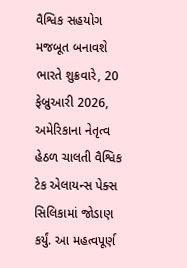વૈશ્વિક સહયોગ મજબૂત બનાવશે
ભારતે શુક્રવારે, 20 ફેબ્રુઆરી 2026, અમેરિકાના નેતૃત્વ હેઠળ ચાલતી વૈશ્વિક ટેક એલાયન્સ પેક્સ સિલિકામાં જોડાણ કર્યું. આ મહત્વપૂર્ણ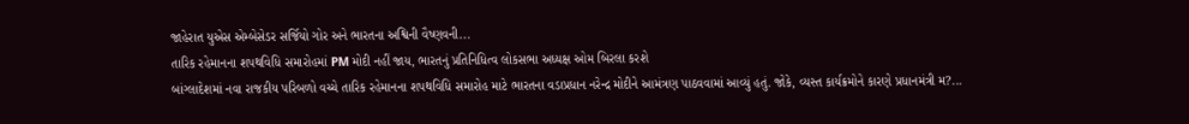જાહેરાત યુએસ એમ્બેસેડર સર્જિયો ગોર અને ભારતના અશ્વિની વૈષ્ણવની...
તારિક રહેમાનના શપથવિધિ સમારોહમાં PM મોદી નહીં જાય, ભારતનું પ્રતિનિધિત્વ લોકસભા અધ્યક્ષ ઓમ બિરલા કરશે
બાંગ્લાદેશમાં નવા રાજકીય પરિબળો વચ્ચે તારિક રહેમાનના શપથવિધિ સમારોહ માટે ભારતના વડાપ્રધાન નરેન્દ્ર મોદીને આમંત્રણ પાઠવવામાં આવ્યું હતું. જોકે, વ્યસ્ત કાર્યક્રમોને કારણે પ્રધાનમંત્રી મ?...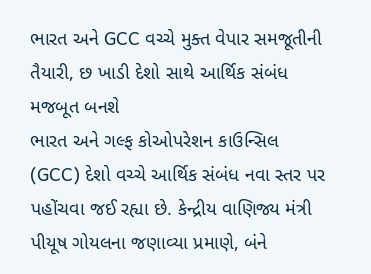ભારત અને GCC વચ્ચે મુક્ત વેપાર સમજૂતીની તૈયારી, છ ખાડી દેશો સાથે આર્થિક સંબંધ મજબૂત બનશે
ભારત અને ગલ્ફ કોઓપરેશન કાઉન્સિલ (GCC) દેશો વચ્ચે આર્થિક સંબંધ નવા સ્તર પર પહોંચવા જઈ રહ્યા છે. કેન્દ્રીય વાણિજ્ય મંત્રી પીયૂષ ગોયલના જણાવ્યા પ્રમાણે, બંને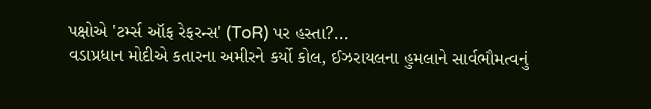પક્ષોએ 'ટર્મ્સ ઑફ રેફરન્સ' (ToR) પર હસ્તા?...
વડાપ્રધાન મોદીએ કતારના અમીરને કર્યો કોલ, ઈઝરાયલના હુમલાને સાર્વભૌમત્વનું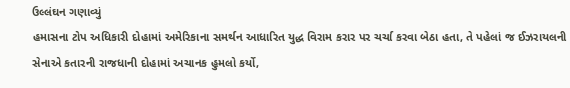ઉલ્લંઘન ગણાવ્યું
હમાસના ટોપ અધિકારી દોહામાં અમેરિકાના સમર્થન આધારિત યુદ્ધ વિરામ કરાર પર ચર્ચા કરવા બેઠા હતા, તે પહેલાં જ ઈઝરાયલની સેનાએ કતારની રાજધાની દોહામાં અચાનક હુમલો કર્યો,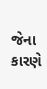જેના કારણે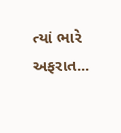ત્યાં ભારે અફરાત...